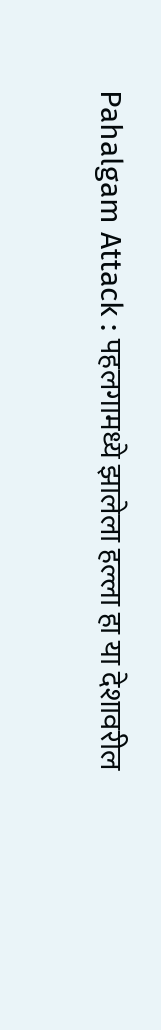Pahalgam Attack : पहलगामध्ये झालेला हल्ला हा या देशावरील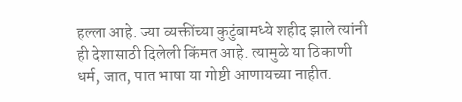हल्ला आहे. ज्या व्यक्तींच्या कुटुंबामध्ये शहीद झाले त्यांनी ही देशासाठी दिलेली किंमत आहे. त्यामुळे या ठिकाणी धर्म, जात, पात भाषा या गोष्टी आणायच्या नाहीत.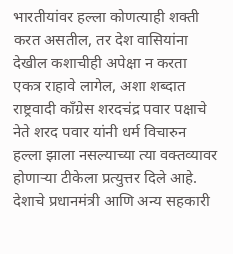भारतीयांवर हल्ला कोणत्याही शक्ती करत असतील, तर देश वासियांना देखील कशाचीही अपेक्षा न करता एकत्र राहावे लागेल, अशा शब्दात राष्ट्रवादी काँग्रेस शरदचंद्र पवार पक्षाचे नेते शरद पवार यांनी धर्म विचारुन हल्ला झाला नसल्याच्या त्या वक्तव्यावर होणाऱ्या टीकेला प्रत्युत्तर दिले आहे. देशाचे प्रधानमंत्री आणि अन्य सहकारी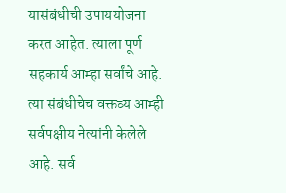यासंबंधीची उपाययोजना करत आहेत. त्याला पूर्ण सहकार्य आम्हा सर्वांचे आहे. त्या संबंधीचेच वक्तव्य आम्ही सर्वपक्षीय नेत्यांनी केलेले आहे. सर्व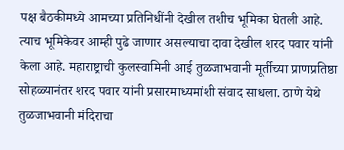पक्ष बैठकीमध्ये आमच्या प्रतिनिधींनी देखील तशीच भूमिका घेतली आहे. त्याच भूमिकेवर आम्ही पुढे जाणार असल्याचा दावा देखील शरद पवार यांनी केला आहे. महाराष्ट्राची कुलस्वामिनी आई तुळजाभवानी मूर्तीच्या प्राणप्रतिष्ठा सोहळ्यानंतर शरद पवार यांनी प्रसारमाध्यमांशी संवाद साधला. ठाणे येथे तुळजाभवानी मंदिराचा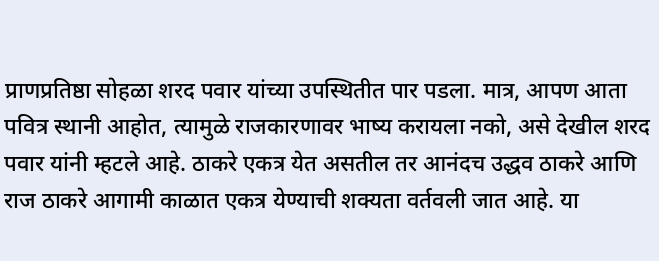प्राणप्रतिष्ठा सोहळा शरद पवार यांच्या उपस्थितीत पार पडला. मात्र, आपण आता पवित्र स्थानी आहोत, त्यामुळे राजकारणावर भाष्य करायला नको, असे देखील शरद पवार यांनी म्हटले आहे. ठाकरे एकत्र येत असतील तर आनंदच उद्धव ठाकरे आणि राज ठाकरे आगामी काळात एकत्र येण्याची शक्यता वर्तवली जात आहे. या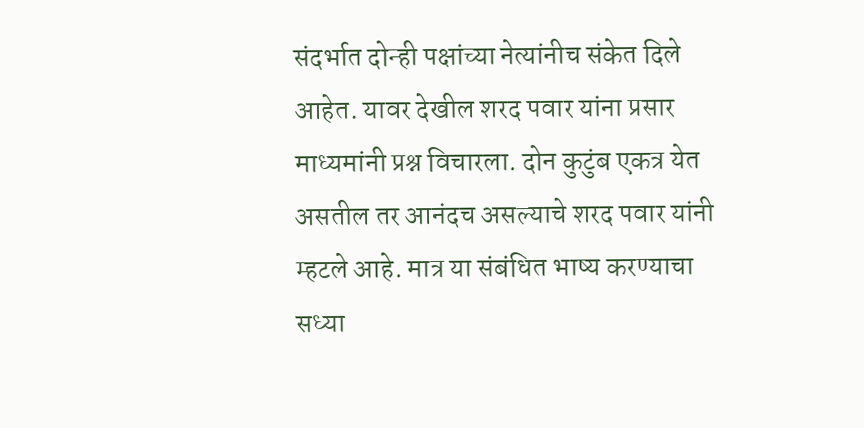संदर्भात दोन्ही पक्षांच्या नेत्यांनीच संकेत दिले आहेत. यावर देखील शरद पवार यांना प्रसार माध्यमांनी प्रश्न विचारला. दोन कुटुंब एकत्र येत असतील तर आनंदच असल्याचे शरद पवार यांनी म्हटले आहे. मात्र या संबंधित भाष्य करण्याचा सध्या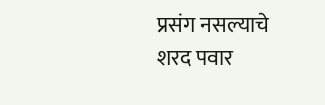प्रसंग नसल्याचे शरद पवार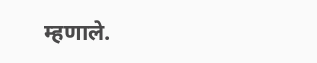म्हणाले.